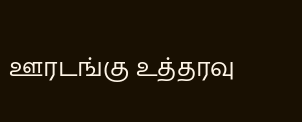ஊரடங்கு உத்தரவு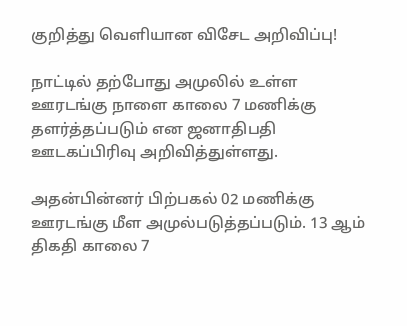குறித்து வெளியான விசேட அறிவிப்பு!

நாட்டில் தற்போது அமுலில் உள்ள ஊரடங்கு நாளை காலை 7 மணிக்கு தளர்த்தப்படும் என ஜனாதிபதி ஊடகப்பிரிவு அறிவித்துள்ளது.

அதன்பின்னர் பிற்பகல் 02 மணிக்கு ஊரடங்கு மீள அமுல்படுத்தப்படும். 13 ஆம் திகதி காலை 7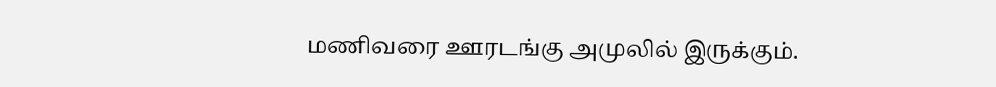மணிவரை ஊரடங்கு அமுலில் இருக்கும்.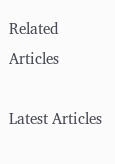Related Articles

Latest Articles